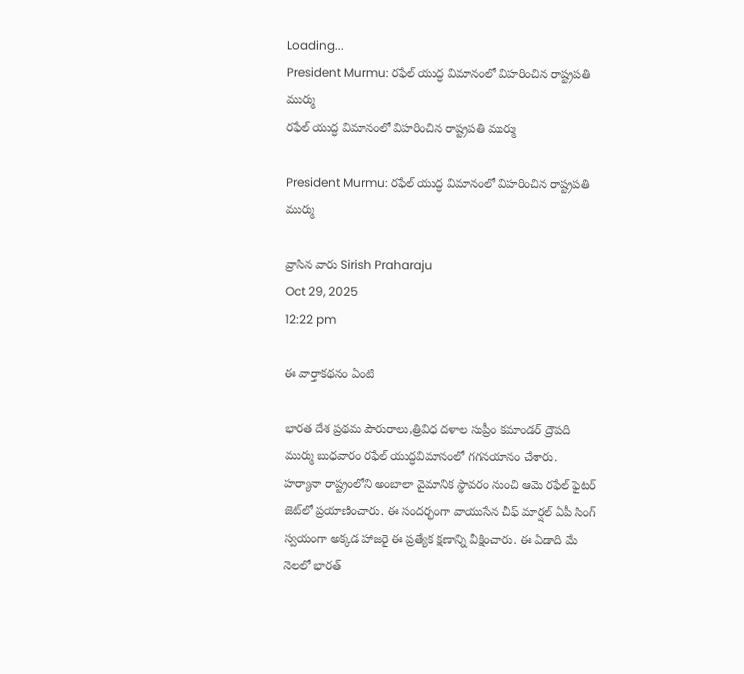Loading...
President Murmu: రఫేల్‌ యుద్ధ విమానంలో విహరించిన రాష్ట్రపతి ముర్ము
రఫేల్‌ యుద్ధ విమానంలో విహరించిన రాష్ట్రపతి ముర్ము

President Murmu: రఫేల్‌ యుద్ధ విమానంలో విహరించిన రాష్ట్రపతి ముర్ము

వ్రాసిన వారు Sirish Praharaju
Oct 29, 2025
12:22 pm

ఈ వార్తాకథనం ఏంటి

భారత దేశ ప్రథమ పౌరురాలు,త్రివిధ దళాల సుప్రీం కమాండర్‌ ద్రౌపది ముర్ము బుధవారం రఫేల్‌ యుద్ధవిమానంలో గగనయానం చేశారు. హర్యానా రాష్ట్రంలోని అంబాలా వైమానిక స్థావరం నుంచి ఆమె రఫేల్‌ ఫైటర్‌ జెట్‌లో ప్రయాణించారు. ఈ సందర్భంగా వాయుసేన చీఫ్‌ మార్షల్‌ ఏపీ సింగ్‌ స్వయంగా అక్కడ హాజరై ఈ ప్రత్యేక క్షణాన్ని వీక్షించారు. ఈ ఏడాది మే నెలలో భారత్‌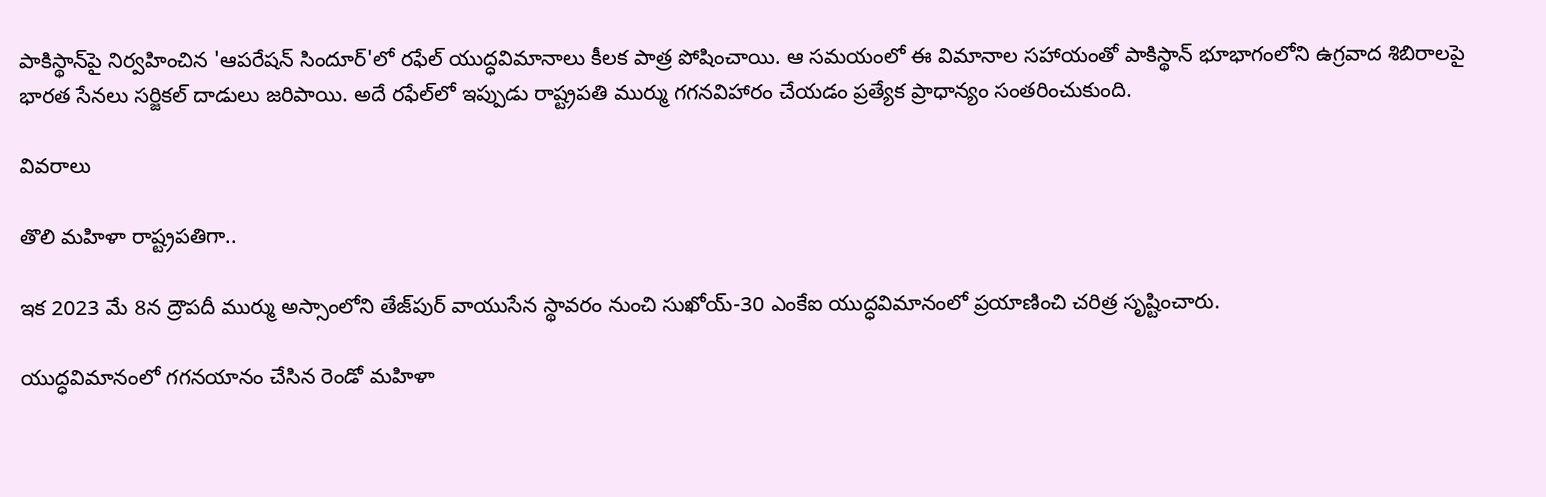పాకిస్థాన్‌పై నిర్వహించిన 'ఆపరేషన్‌ సిందూర్‌'లో రఫేల్‌ యుద్ధవిమానాలు కీలక పాత్ర పోషించాయి. ఆ సమయంలో ఈ విమానాల సహాయంతో పాకిస్థాన్‌ భూభాగంలోని ఉగ్రవాద శిబిరాలపై భారత సేనలు సర్జికల్‌ దాడులు జరిపాయి. అదే రఫేల్‌లో ఇప్పుడు రాష్ట్రపతి ముర్ము గగనవిహారం చేయడం ప్రత్యేక ప్రాధాన్యం సంతరించుకుంది.

వివరాలు

తొలి మహిళా రాష్ట్రపతిగా..

ఇక 2023 మే 8న ద్రౌపదీ ముర్ము అస్సాంలోని తేజ్‌పుర్‌ వాయుసేన స్థావరం నుంచి సుఖోయ్‌-30 ఎంకేఐ యుద్ధవిమానంలో ప్రయాణించి చరిత్ర సృష్టించారు.

యుద్ధవిమానంలో గగనయానం చేసిన రెండో మహిళా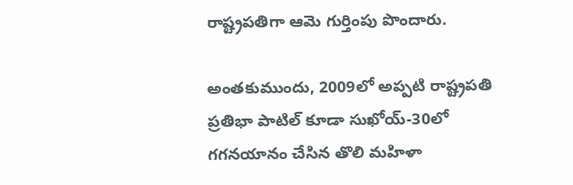రాష్ట్రపతిగా ఆమె గుర్తింపు పొందారు.

అంతకుముందు, 2009లో అప్పటి రాష్ట్రపతి ప్రతిభా పాటిల్‌ కూడా సుఖోయ్‌-30లో గగనయానం చేసిన తొలి మహిళా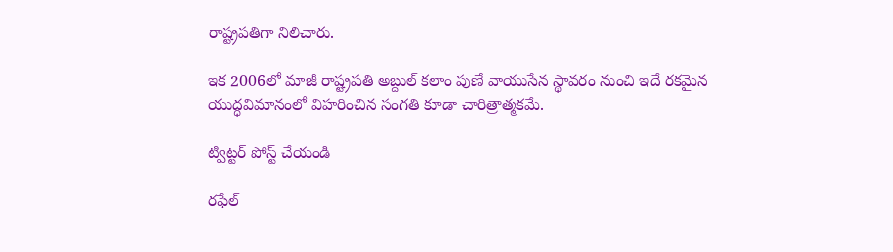రాష్ట్రపతిగా నిలిచారు.

ఇక 2006లో మాజీ రాష్ట్రపతి అబ్దుల్‌ కలాం పుణే వాయుసేన స్థావరం నుంచి ఇదే రకమైన యుద్ధవిమానంలో విహరించిన సంగతి కూడా చారిత్రాత్మకమే.

ట్విట్టర్ పోస్ట్ చేయండి

రఫేల్‌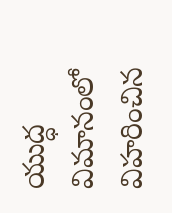యుద్ధ విమానంలో విహరించిన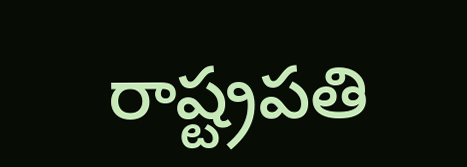రాష్ట్రపతి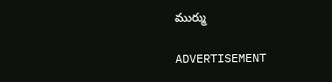ముర్ము

ADVERTISEMENT